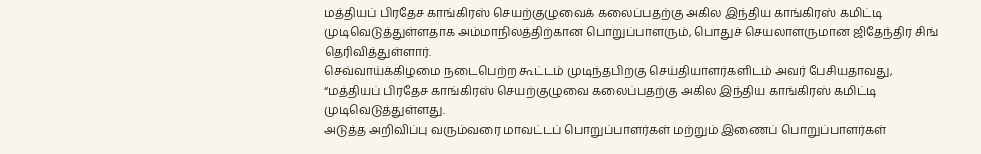மத்தியப் பிரதேச காங்கிரஸ் செயற்குழுவைக் கலைப்பதற்கு அகில இந்திய காங்கிரஸ் கமிட்டி முடிவெடுத்துள்ளதாக அம்மாநிலத்திற்கான பொறுப்பாளரும், பொதுச் செயலாளருமான ஜிதேந்திர சிங் தெரிவித்துள்ளார்.
செவ்வாய்க்கிழமை நடைபெற்ற கூட்டம் முடிந்தபிறகு செய்தியாளர்களிடம் அவர் பேசியதாவது, “மத்தியப் பிரதேச காங்கிரஸ் செயற்குழுவை கலைப்பதற்கு அகில இந்திய காங்கிரஸ் கமிட்டி முடிவெடுத்துள்ளது.
அடுத்த அறிவிப்பு வரும்வரை மாவட்டப் பொறுப்பாளர்கள் மற்றும் இணைப் பொறுப்பாளர்கள்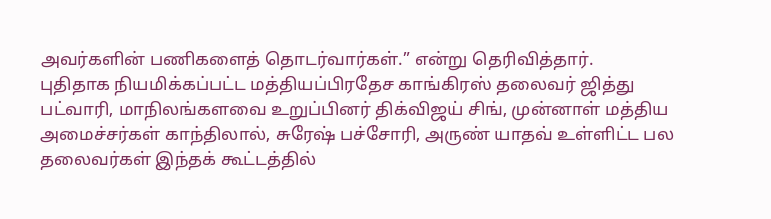அவர்களின் பணிகளைத் தொடர்வார்கள்.” என்று தெரிவித்தார்.
புதிதாக நியமிக்கப்பட்ட மத்தியப்பிரதேச காங்கிரஸ் தலைவர் ஜித்து பட்வாரி, மாநிலங்களவை உறுப்பினர் திக்விஜய் சிங், முன்னாள் மத்திய அமைச்சர்கள் காந்திலால், சுரேஷ் பச்சோரி, அருண் யாதவ் உள்ளிட்ட பல தலைவர்கள் இந்தக் கூட்டத்தில்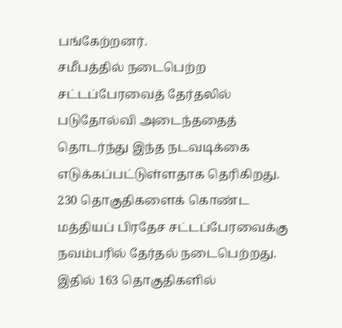பங்கேற்றனர்.
சமீபத்தில் நடைபெற்ற சட்டப்பேரவைத் தேர்தலில் படுதோல்வி அடைந்ததைத் தொடர்ந்து இந்த நடவடிக்கை எடுக்கப்பட்டுள்ளதாக தெரிகிறது.
230 தொகுதிகளைக் கொண்ட மத்தியப் பிரதேச சட்டப்பேரவைக்கு நவம்பரில் தேர்தல் நடைபெற்றது. இதில் 163 தொகுதிகளில்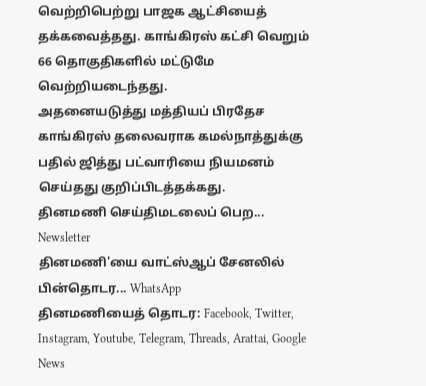வெற்றிபெற்று பாஜக ஆட்சியைத் தக்கவைத்தது. காங்கிரஸ் கட்சி வெறும் 66 தொகுதிகளில் மட்டுமே வெற்றியடைந்தது.
அதனையடுத்து மத்தியப் பிரதேச காங்கிரஸ் தலைவராக கமல்நாத்துக்கு பதில் ஜித்து பட்வாரியை நியமனம் செய்தது குறிப்பிடத்தக்கது.
தினமணி செய்திமடலைப் பெற... Newsletter
தினமணி'யை வாட்ஸ்ஆப் சேனலில் பின்தொடர... WhatsApp
தினமணியைத் தொடர: Facebook, Twitter, Instagram, Youtube, Telegram, Threads, Arattai, Google News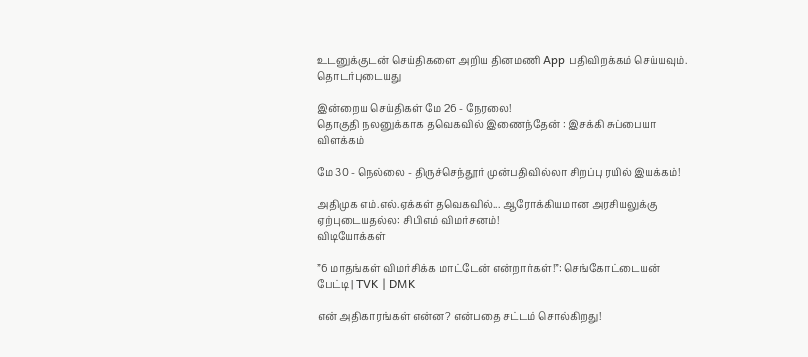உடனுக்குடன் செய்திகளை அறிய தினமணி App பதிவிறக்கம் செய்யவும்.
தொடர்புடையது

இன்றைய செய்திகள் மே 26 - நேரலை!
தொகுதி நலனுக்காக தவெகவில் இணைந்தேன் : இசக்கி சுப்பையா விளக்கம்

மே 30 - நெல்லை - திருச்செந்தூர் முன்பதிவில்லா சிறப்பு ரயில் இயக்கம்!

அதிமுக எம்.எல்.ஏக்கள் தவெகவில்... ஆரோக்கியமான அரசியலுக்கு ஏற்புடையதல்ல: சிபிஎம் விமர்சனம்!
விடியோக்கள்

”6 மாதங்கள் விமர்சிக்க மாட்டேன் என்றார்கள்!”: செங்கோட்டையன் பேட்டி | TVK | DMK

என் அதிகாரங்கள் என்ன? என்பதை சட்டம் சொல்கிறது!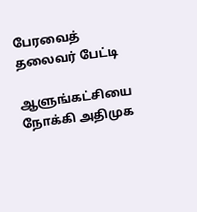பேரவைத் தலைவர் பேட்டி

ஆளுங்கட்சியை நோக்கி அதிமுக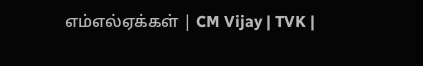எம்எல்ஏக்கள் | CM Vijay | TVK |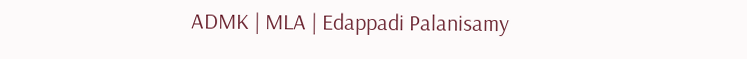ADMK | MLA | Edappadi Palanisamy